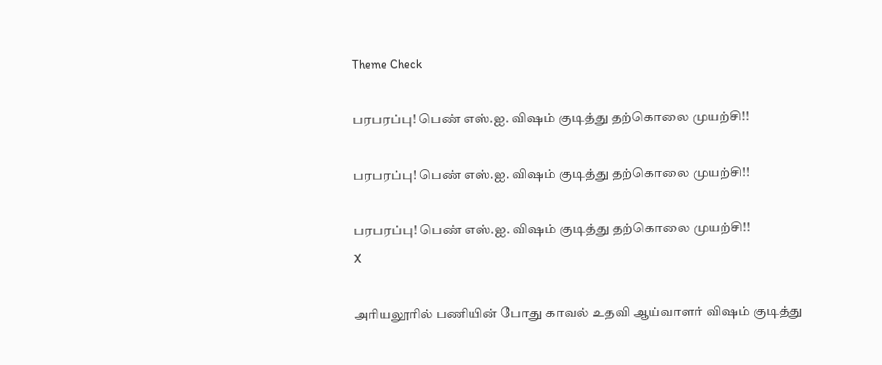Theme Check

பரபரப்பு! பெண் எஸ்.ஐ. விஷம் குடித்து தற்கொலை முயற்சி!!

பரபரப்பு! பெண் எஸ்.ஐ. விஷம் குடித்து தற்கொலை முயற்சி!!

பரபரப்பு! பெண் எஸ்.ஐ. விஷம் குடித்து தற்கொலை முயற்சி!!
X

அரியலூரில் பணியின் போது காவல் உதவி ஆய்வாளர் விஷம் குடித்து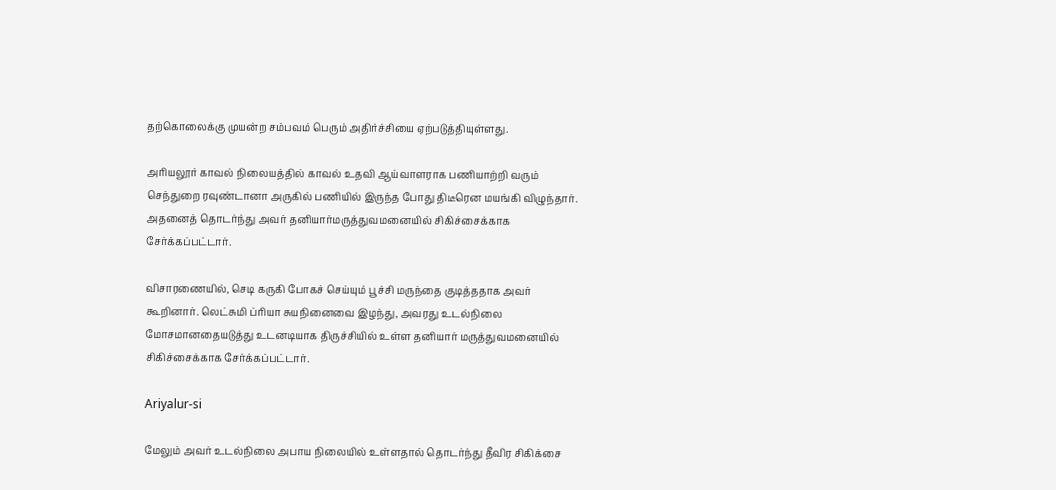தற்கொலைக்கு முயன்ற சம்பவம் பெரும் அதிர்ச்சியை ஏற்படுத்தியுள்ளது.

அரியலூர் காவல் நிலையத்தில் காவல் உதவி ஆய்வாளராக பணியாற்றி வரும் செந்துறை ரவுண்டானா அருகில் பணியில் இருந்த போது திடீரென மயங்கி விழுந்தார். அதனைத் தொடர்ந்து அவர் தனியார்மருத்துவமனையில் சிகிச்சைக்காக சேர்க்கப்பட்டார்.

விசாரணையில், செடி கருகி போகச் செய்யும் பூச்சி மருந்தை குடித்ததாக அவர் கூறினார். லெட்சுமி ப்ரியா சுயநினைவை இழந்து, அவரது உடல்நிலை மோசமானதையடுத்து உடனடியாக திருச்சியில் உள்ள தனியார் மருத்துவமனையில் சிகிச்சைக்காக சேர்க்கப்பட்டார்.

Ariyalur-si

மேலும் அவர் உடல்நிலை அபாய நிலையில் உள்ளதால் தொடர்ந்து தீவிர சிகிக்சை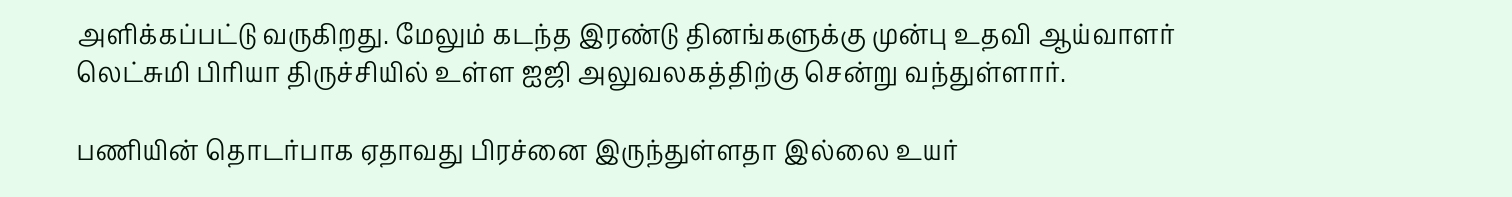அளிக்கப்பட்டு வருகிறது. மேலும் கடந்த இரண்டு தினங்களுக்கு முன்பு உதவி ஆய்வாளர் லெட்சுமி பிரியா திருச்சியில் உள்ள ஐஜி அலுவலகத்திற்கு சென்று வந்துள்ளார்.

பணியின் தொடர்பாக ஏதாவது பிரச்னை இருந்துள்ளதா இல்லை உயர்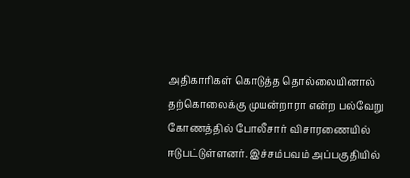அதிகாரிகள் கொடுத்த தொல்லையினால் தற்கொலைக்கு முயன்றாரா என்ற பல்வேறு கோணத்தில் போலீசார் விசாரணையில் ஈடுபட்டுள்ளனர். இச்சம்பவம் அப்பகுதியில்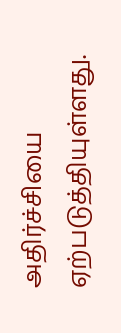அதிர்ச்சியை ஏற்படுத்தியுள்ளது.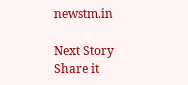newstm.in

Next Story
Share it